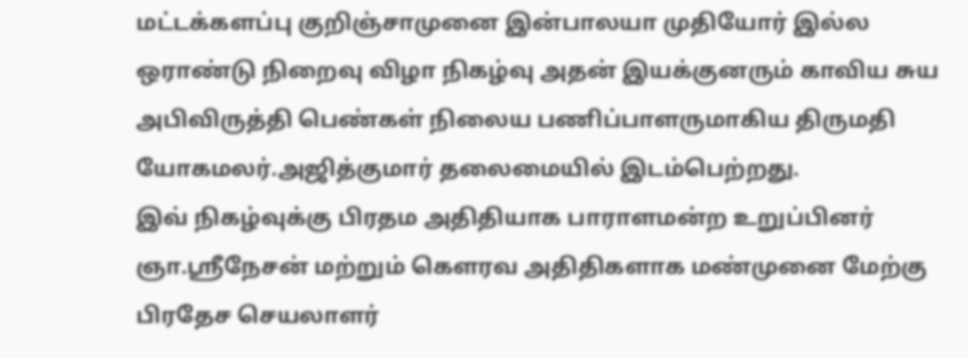மட்டக்களப்பு குறிஞ்சாமுனை இன்பாலயா முதியோர் இல்ல ஒராண்டு நிறைவு விழா நிகழ்வு அதன் இயக்குனரும் காவிய சுய அபிவிருத்தி பெண்கள் நிலைய பணிப்பாளருமாகிய திருமதி யோகமலர்.அஜித்குமார் தலைமையில் இடம்பெற்றது.
இவ் நிகழ்வுக்கு பிரதம அதிதியாக பாராளமன்ற உறுப்பினர் ஞா.ஸ்ரீநேசன் மற்றும் கௌரவ அதிதிகளாக மண்முனை மேற்கு பிரதேச செயலாளர்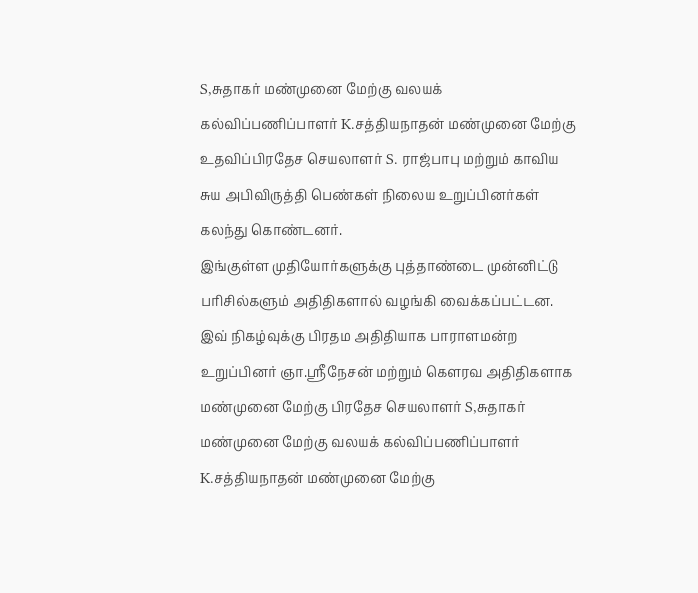S,சுதாகர் மண்முனை மேற்கு வலயக் கல்விப்பணிப்பாளர் K.சத்தியநாதன் மண்முனை மேற்கு உதவிப்பிரதேச செயலாளர் S. ராஜ்பாபு மற்றும் காவிய சுய அபிவிருத்தி பெண்கள் நிலைய உறுப்பினர்கள் கலந்து கொண்டனர்.
இங்குள்ள முதியோர்களுக்கு புத்தாண்டை முன்னிட்டு பரிசில்களும் அதிதிகளால் வழங்கி வைக்கப்பட்டன.
இவ் நிகழ்வுக்கு பிரதம அதிதியாக பாராளமன்ற உறுப்பினர் ஞா.ஸ்ரீநேசன் மற்றும் கௌரவ அதிதிகளாக மண்முனை மேற்கு பிரதேச செயலாளர் S,சுதாகர் மண்முனை மேற்கு வலயக் கல்விப்பணிப்பாளர் K.சத்தியநாதன் மண்முனை மேற்கு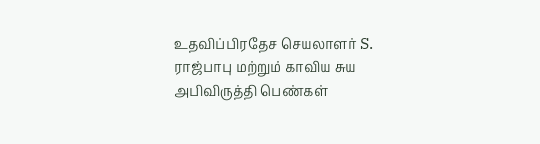உதவிப்பிரதேச செயலாளர் S. ராஜ்பாபு மற்றும் காவிய சுய அபிவிருத்தி பெண்கள்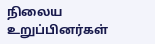நிலைய உறுப்பினர்கள்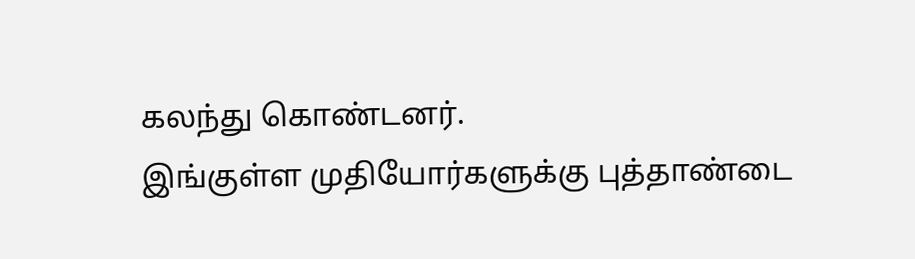கலந்து கொண்டனர்.
இங்குள்ள முதியோர்களுக்கு புத்தாண்டை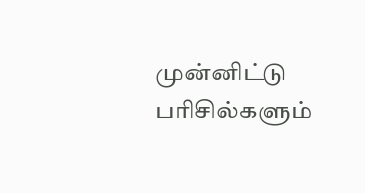முன்னிட்டு பரிசில்களும்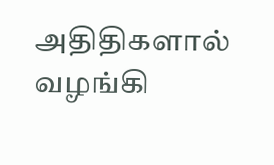அதிதிகளால் வழங்கி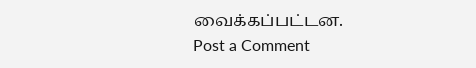வைக்கப்பட்டன.
Post a Comment